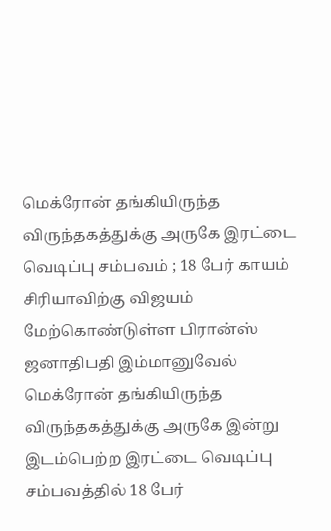மெக்ரோன் தங்கியிருந்த விருந்தகத்துக்கு அருகே இரட்டை வெடிப்பு சம்பவம் ; 18 பேர் காயம்
சிரியாவிற்கு விஜயம் மேற்கொண்டுள்ள பிரான்ஸ் ஜனாதிபதி இம்மானுவேல் மெக்ரோன் தங்கியிருந்த விருந்தகத்துக்கு அருகே இன்று இடம்பெற்ற இரட்டை வெடிப்பு சம்பவத்தில் 18 பேர்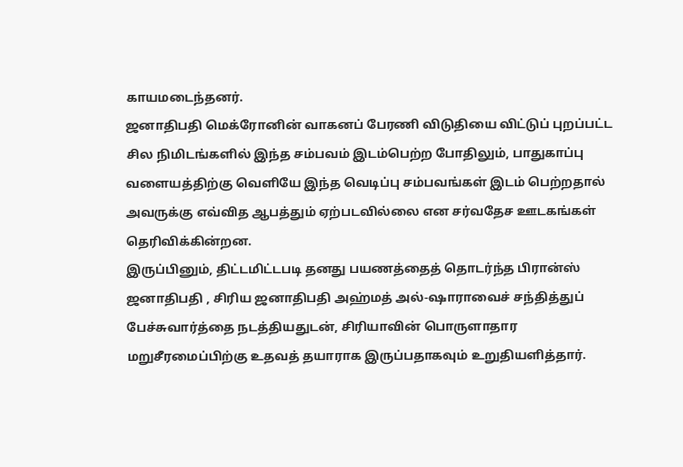காயமடைந்தனர்.
ஜனாதிபதி மெக்ரோனின் வாகனப் பேரணி விடுதியை விட்டுப் புறப்பட்ட சில நிமிடங்களில் இந்த சம்பவம் இடம்பெற்ற போதிலும், பாதுகாப்பு வளையத்திற்கு வெளியே இந்த வெடிப்பு சம்பவங்கள் இடம் பெற்றதால் அவருக்கு எவ்வித ஆபத்தும் ஏற்படவில்லை என சர்வதேச ஊடகங்கள் தெரிவிக்கின்றன.
இருப்பினும், திட்டமிட்டபடி தனது பயணத்தைத் தொடர்ந்த பிரான்ஸ் ஜனாதிபதி , சிரிய ஜனாதிபதி அஹ்மத் அல்-ஷாராவைச் சந்தித்துப் பேச்சுவார்த்தை நடத்தியதுடன், சிரியாவின் பொருளாதார மறுசீரமைப்பிற்கு உதவத் தயாராக இருப்பதாகவும் உறுதியளித்தார்.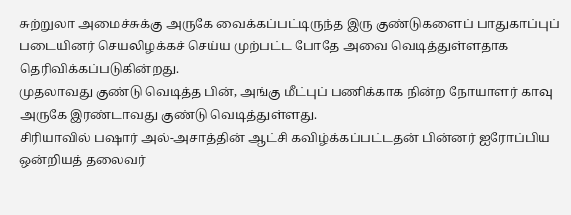சுற்றுலா அமைச்சுக்கு அருகே வைக்கப்பட்டிருந்த இரு குண்டுகளைப் பாதுகாப்புப் படையினர் செயலிழக்கச் செய்ய முற்பட்ட போதே அவை வெடித்துள்ளதாக தெரிவிக்கப்படுகின்றது.
முதலாவது குண்டு வெடித்த பின், அங்கு மீட்புப் பணிக்காக நின்ற நோயாளர் காவு அருகே இரண்டாவது குண்டு வெடித்துள்ளது.
சிரியாவில் பஷார் அல்-அசாத்தின் ஆட்சி கவிழ்க்கப்பட்டதன் பின்னர் ஐரோப்பிய ஒன்றியத் தலைவர்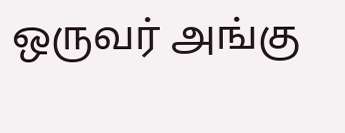ஒருவர் அங்கு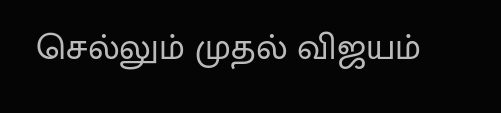செல்லும் முதல் விஜயம்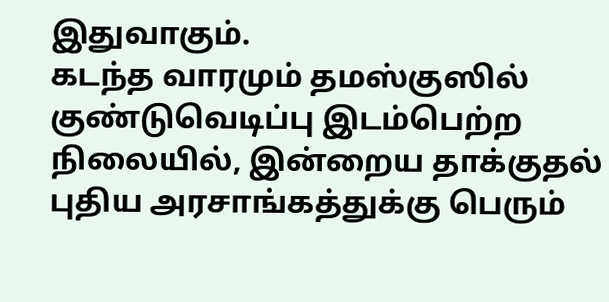இதுவாகும்.
கடந்த வாரமும் தமஸ்குஸில் குண்டுவெடிப்பு இடம்பெற்ற நிலையில், இன்றைய தாக்குதல் புதிய அரசாங்கத்துக்கு பெரும்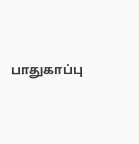பாதுகாப்பு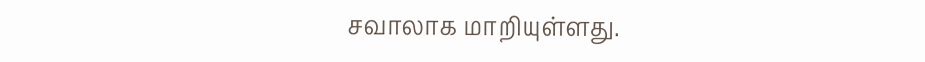சவாலாக மாறியுள்ளது.